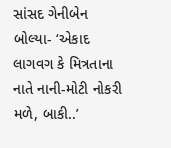સાંસદ ગેનીબેન બોલ્યા- ‘એકાદ લાગવગ કે મિત્રતાના નાતે નાની-મોટી નોકરી મળે, બાકી..’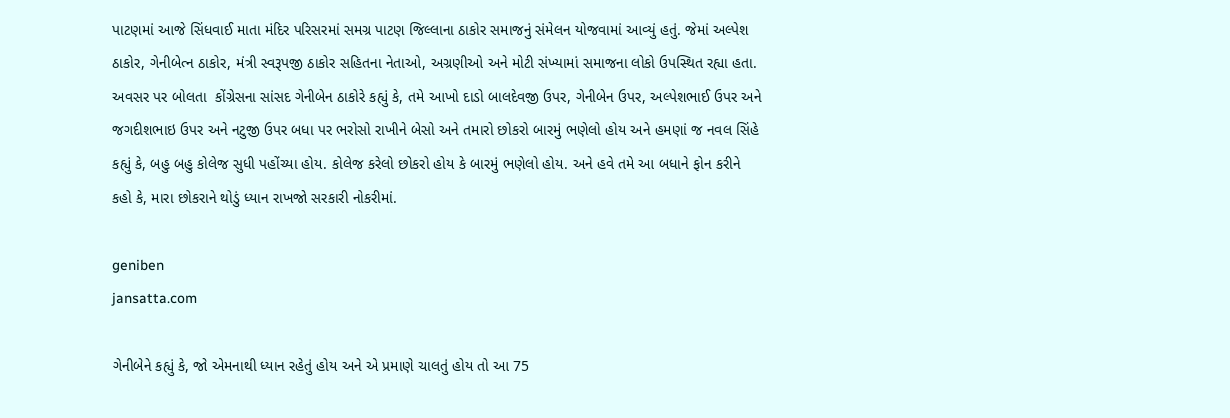પાટણમાં આજે સિંધવાઈ માતા મંદિર પરિસરમાં સમગ્ર પાટણ જિલ્લાના ઠાકોર સમાજનું સંમેલન યોજવામાં આવ્યું હતું. જેમાં અલ્પેશ ઠાકોર, ગેનીબેત્ન ઠાકોર, મંત્રી સ્વરૂપજી ઠાકોર સહિતના નેતાઓ, અગ્રણીઓ અને મોટી સંખ્યામાં સમાજના લોકો ઉપસ્થિત રહ્યા હતા. અવસર પર બોલતા  કોંગ્રેસના સાંસદ ગેનીબેન ઠાકોરે કહ્યું કે, તમે આખો દાડો બાલદેવજી ઉપર, ગેનીબેન ઉપર, અલ્પેશભાઈ ઉપર અને જગદીશભાઇ ઉપર અને નટુજી ઉપર બધા પર ભરોસો રાખીને બેસો અને તમારો છોકરો બારમું ભણેલો હોય અને હમણાં જ નવલ સિંહે કહ્યું કે, બહુ બહુ કોલેજ સુધી પહોંચ્યા હોય. કોલેજ કરેલો છોકરો હોય કે બારમું ભણેલો હોય. અને હવે તમે આ બધાને ફોન કરીને કહો કે, મારા છોકરાને થોડું ધ્યાન રાખજો સરકારી નોકરીમાં.

geniben
jansatta.com

ગેનીબેને કહ્યું કે, જો એમનાથી ધ્યાન રહેતું હોય અને એ પ્રમાણે ચાલતું હોય તો આ 75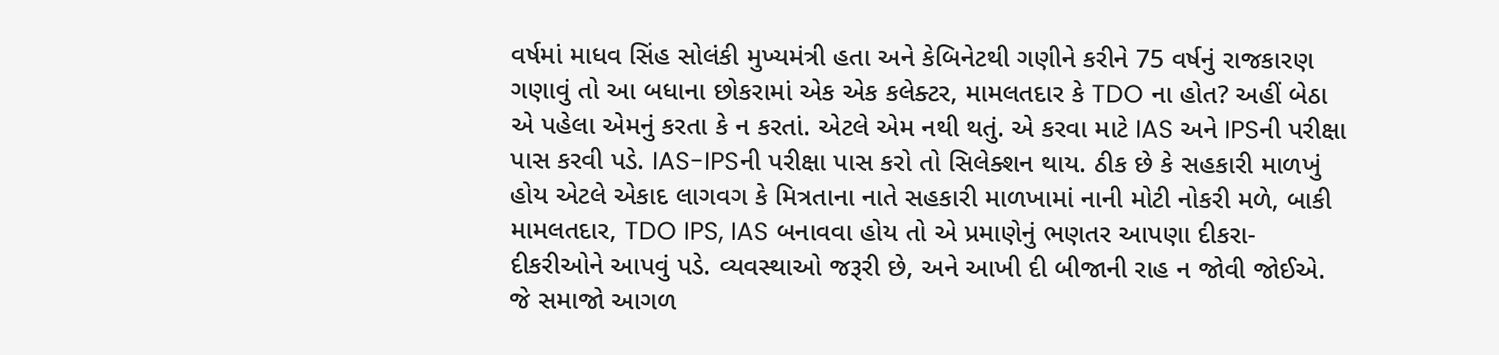વર્ષમાં માધવ સિંહ સોલંકી મુખ્યમંત્રી હતા અને કેબિનેટથી ગણીને કરીને 75 વર્ષનું રાજકારણ ગણાવું તો આ બધાના છોકરામાં એક એક કલેક્ટર, મામલતદાર કે TDO ના હોત? અહીં બેઠા એ પહેલા એમનું કરતા કે ન કરતાં. એટલે એમ નથી થતું. એ કરવા માટે IAS અને IPSની પરીક્ષા પાસ કરવી પડે. IAS-IPSની પરીક્ષા પાસ કરો તો સિલેક્શન થાય. ઠીક છે કે સહકારી માળખું હોય એટલે એકાદ લાગવગ કે મિત્રતાના નાતે સહકારી માળખામાં નાની મોટી નોકરી મળે, બાકી મામલતદાર, TDO IPS, IAS બનાવવા હોય તો એ પ્રમાણેનું ભણતર આપણા દીકરા-દીકરીઓને આપવું પડે. વ્યવસ્થાઓ જરૂરી છે, અને આખી દી બીજાની રાહ ન જોવી જોઈએ. જે સમાજો આગળ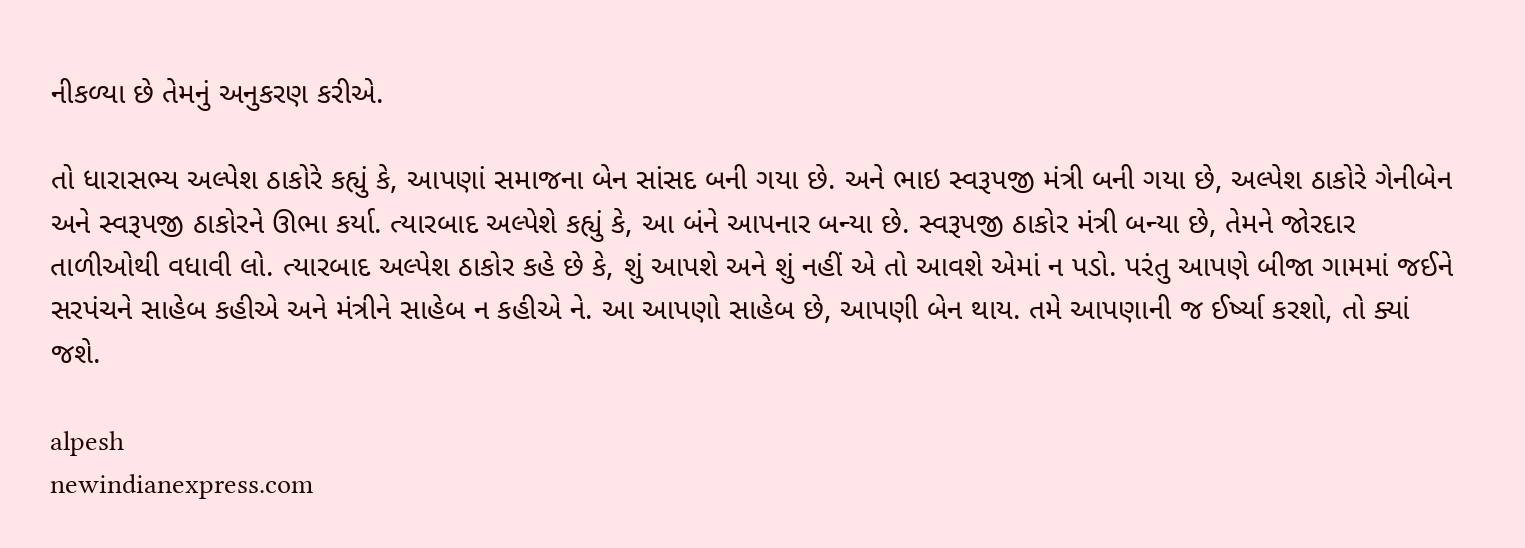નીકળ્યા છે તેમનું અનુકરણ કરીએ.

તો ધારાસભ્ય અલ્પેશ ઠાકોરે કહ્યું કે, આપણાં સમાજના બેન સાંસદ બની ગયા છે. અને ભાઇ સ્વરૂપજી મંત્રી બની ગયા છે, અલ્પેશ ઠાકોરે ગેનીબેન અને સ્વરૂપજી ઠાકોરને ઊભા કર્યા. ત્યારબાદ અલ્પેશે કહ્યું કે, આ બંને આપનાર બન્યા છે. સ્વરૂપજી ઠાકોર મંત્રી બન્યા છે, તેમને જોરદાર તાળીઓથી વધાવી લો. ત્યારબાદ અલ્પેશ ઠાકોર કહે છે કે, શું આપશે અને શું નહીં એ તો આવશે એમાં ન પડો. પરંતુ આપણે બીજા ગામમાં જઈને સરપંચને સાહેબ કહીએ અને મંત્રીને સાહેબ ન કહીએ ને. આ આપણો સાહેબ છે, આપણી બેન થાય. તમે આપણાની જ ઈર્ષ્યા કરશો, તો ક્યાં જશે.

alpesh
newindianexpress.com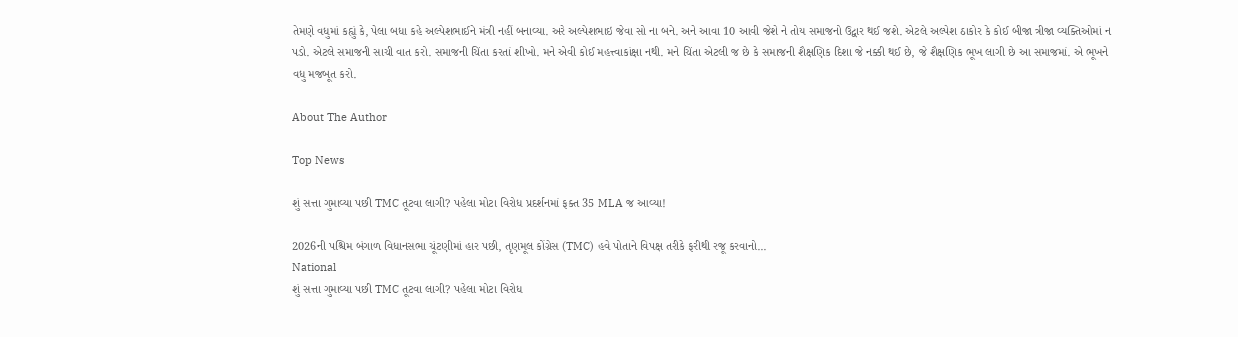તેમણે વધુમાં કહ્યું કે, પેલા બધા કહે અલ્પેશભાઈને મંત્રી નહીં બનાવ્યા. અરે અલ્પેશભાઇ જેવા સો ના બને. અને આવા 10 આવી જેશે ને તોય સમાજનો ઉદ્વાર થઈ જશે. એટલે અલ્પેશ ઠાકોર કે કોઈ બીજા ત્રીજા વ્યક્તિઓમાં ન પડો. એટલે સમાજની સાચી વાત કરો. સમાજની ચિંતા કરતાં શીખો. મને એવી કોઈ મહત્ત્વાકાંક્ષા નથી. મને ચિંતા એટલી જ છે કે સમાજની શૈક્ષણિક દિશા જે નક્કી થઈ છે, જે શૈક્ષણિક ભૂખ લાગી છે આ સમાજમાં. એ ભૂખને વધુ મજબૂત કરો.

About The Author

Top News

શું સત્તા ગુમાવ્યા પછી TMC તૂટવા લાગી? પહેલા મોટા વિરોધ પ્રદર્શનમાં ફક્ત 35 MLA જ આવ્યા!

2026ની પશ્ચિમ બંગાળ વિધાનસભા ચૂંટણીમાં હાર પછી, તૃણમૂલ કોંગ્રેસ (TMC) હવે પોતાને વિપક્ષ તરીકે ફરીથી રજૂ કરવાનો...
National
શું સત્તા ગુમાવ્યા પછી TMC તૂટવા લાગી? પહેલા મોટા વિરોધ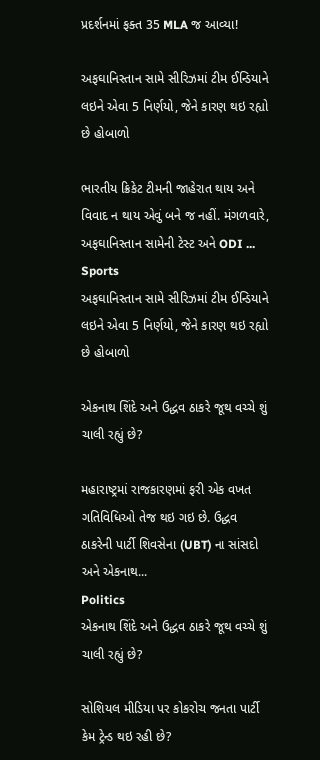પ્રદર્શનમાં ફક્ત 35 MLA જ આવ્યા!

અફઘાનિસ્તાન સામે સીરિઝમાં ટીમ ઈન્ડિયાને લઇને એવા 5 નિર્ણયો, જેને કારણ થઇ રહ્યો છે હોબાળો

ભારતીય ક્રિકેટ ટીમની જાહેરાત થાય અને વિવાદ ન થાય એવું બને જ નહીં. મંગળવારે, અફઘાનિસ્તાન સામેની ટેસ્ટ અને ODI ...
Sports
અફઘાનિસ્તાન સામે સીરિઝમાં ટીમ ઈન્ડિયાને લઇને એવા 5 નિર્ણયો, જેને કારણ થઇ રહ્યો છે હોબાળો

એકનાથ શિંદે અને ઉદ્ધવ ઠાકરે જૂથ વચ્ચે શું ચાલી રહ્યું છે?

મહારાષ્ટ્રમાં રાજકારણમાં ફરી એક વખત ગતિવિધિઓ તેજ થઇ ગઇ છે. ઉદ્ધવ ઠાકરેની પાર્ટી શિવસેના (UBT) ના સાંસદો અને એકનાથ...
Politics
એકનાથ શિંદે અને ઉદ્ધવ ઠાકરે જૂથ વચ્ચે શું ચાલી રહ્યું છે?

સોશિયલ મીડિયા પર કોકરોચ જનતા પાર્ટી કેમ ટ્રેન્ડ થઇ રહી છે?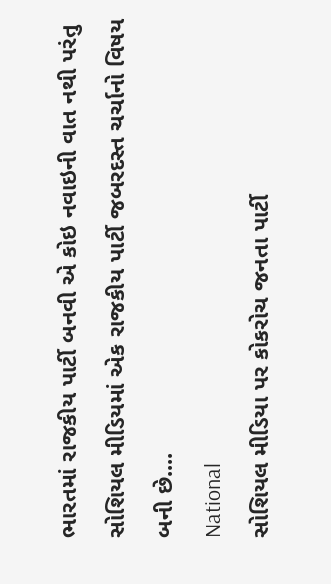ભારતમાં રાજકીય પાર્ટી બનવી એ કોઇ નવાઇની વાત નથી પરંતુ સોશિયલ મીડિયમાં એક રાજકીય પાર્ટી જબરદસ્ત ચર્ચાનો વિષય બની છે....
National
સોશિયલ મીડિયા પર કોકરોચ જનતા પાર્ટી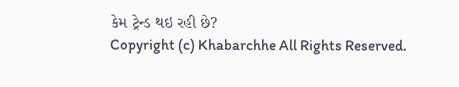કેમ ટ્રેન્ડ થઇ રહી છે?
Copyright (c) Khabarchhe All Rights Reserved.